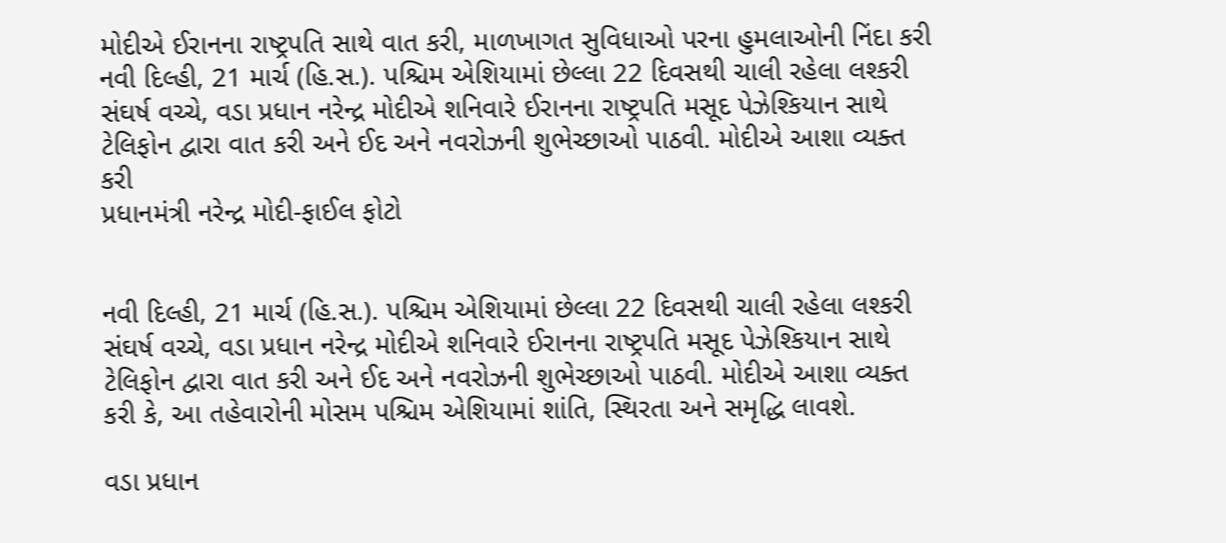મોદીએ ઈરાનના રાષ્ટ્રપતિ સાથે વાત કરી, માળખાગત સુવિધાઓ પરના હુમલાઓની નિંદા કરી
નવી દિલ્હી, 21 માર્ચ (હિ.સ.). પશ્ચિમ એશિયામાં છેલ્લા 22 દિવસથી ચાલી રહેલા લશ્કરી સંઘર્ષ વચ્ચે, વડા પ્રધાન નરેન્દ્ર મોદીએ શનિવારે ઈરાનના રાષ્ટ્રપતિ મસૂદ પેઝેશ્કિયાન સાથે ટેલિફોન દ્વારા વાત કરી અને ઈદ અને નવરોઝની શુભેચ્છાઓ પાઠવી. મોદીએ આશા વ્યક્ત કરી
પ્રધાનમંત્રી નરેન્દ્ર મોદી-ફાઈલ ફોટો


નવી દિલ્હી, 21 માર્ચ (હિ.સ.). પશ્ચિમ એશિયામાં છેલ્લા 22 દિવસથી ચાલી રહેલા લશ્કરી સંઘર્ષ વચ્ચે, વડા પ્રધાન નરેન્દ્ર મોદીએ શનિવારે ઈરાનના રાષ્ટ્રપતિ મસૂદ પેઝેશ્કિયાન સાથે ટેલિફોન દ્વારા વાત કરી અને ઈદ અને નવરોઝની શુભેચ્છાઓ પાઠવી. મોદીએ આશા વ્યક્ત કરી કે, આ તહેવારોની મોસમ પશ્ચિમ એશિયામાં શાંતિ, સ્થિરતા અને સમૃદ્ધિ લાવશે.

વડા પ્રધાન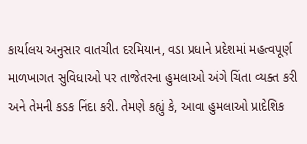કાર્યાલય અનુસાર વાતચીત દરમિયાન, વડા પ્રધાને પ્રદેશમાં મહત્વપૂર્ણ માળખાગત સુવિધાઓ પર તાજેતરના હુમલાઓ અંગે ચિંતા વ્યક્ત કરી અને તેમની કડક નિંદા કરી. તેમણે કહ્યું કે, આવા હુમલાઓ પ્રાદેશિક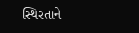સ્થિરતાને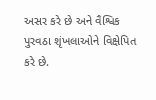અસર કરે છે અને વૈશ્વિક પુરવઠા શૃંખલાઓને વિક્ષેપિત કરે છે.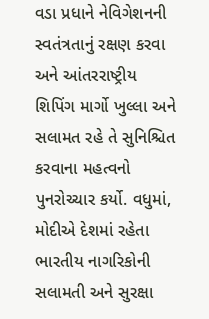વડા પ્રધાને નેવિગેશનની સ્વતંત્રતાનું રક્ષણ કરવા અને આંતરરાષ્ટ્રીય શિપિંગ માર્ગો ખુલ્લા અને સલામત રહે તે સુનિશ્ચિત કરવાના મહત્વનો પુનરોચ્ચાર કર્યો. વધુમાં, મોદીએ દેશમાં રહેતા ભારતીય નાગરિકોની સલામતી અને સુરક્ષા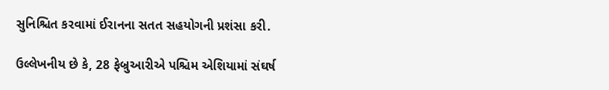સુનિશ્ચિત કરવામાં ઈરાનના સતત સહયોગની પ્રશંસા કરી.

ઉલ્લેખનીય છે કે, 28 ફેબ્રુઆરીએ પશ્ચિમ એશિયામાં સંઘર્ષ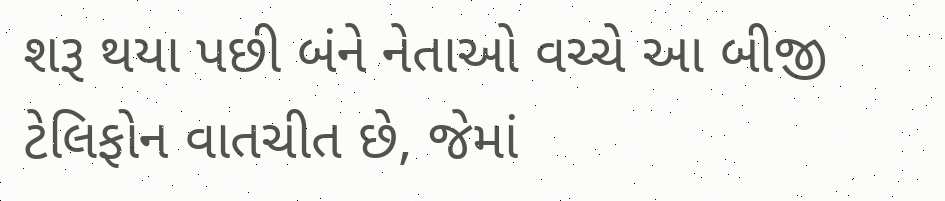શરૂ થયા પછી બંને નેતાઓ વચ્ચે આ બીજી ટેલિફોન વાતચીત છે, જેમાં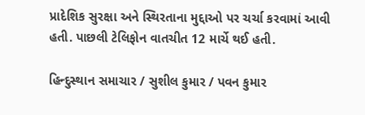પ્રાદેશિક સુરક્ષા અને સ્થિરતાના મુદ્દાઓ પર ચર્ચા કરવામાં આવી હતી. પાછલી ટેલિફોન વાતચીત 12 માર્ચે થઈ હતી.

હિન્દુસ્થાન સમાચાર / સુશીલ કુમાર / પવન કુમાર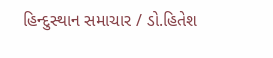હિન્દુસ્થાન સમાચાર / ડો.હિતેશ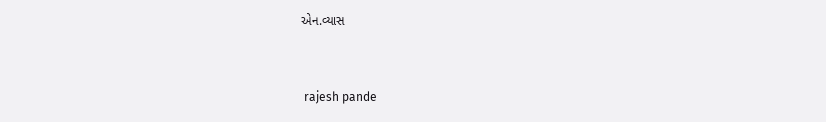એન.વ્યાસ


 rajesh pande